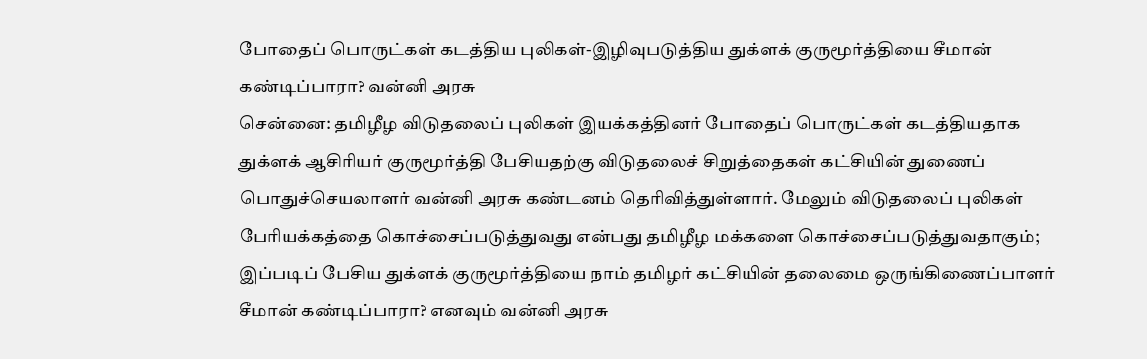போதைப் பொருட்கள் கடத்திய புலிகள்-இழிவுபடுத்திய துக்ளக் குருமூர்த்தியை சீமான் கண்டிப்பாரா? வன்னி அரசு
சென்னை: தமிழீழ விடுதலைப் புலிகள் இயக்கத்தினர் போதைப் பொருட்கள் கடத்தியதாக துக்ளக் ஆசிரியர் குருமூர்த்தி பேசியதற்கு விடுதலைச் சிறுத்தைகள் கட்சியின் துணைப் பொதுச்செயலாளர் வன்னி அரசு கண்டனம் தெரிவித்துள்ளார். மேலும் விடுதலைப் புலிகள் பேரியக்கத்தை கொச்சைப்படுத்துவது என்பது தமிழீழ மக்களை கொச்சைப்படுத்துவதாகும்; இப்படிப் பேசிய துக்ளக் குருமூர்த்தியை நாம் தமிழர் கட்சியின் தலைமை ஒருங்கிணைப்பாளர் சீமான் கண்டிப்பாரா? எனவும் வன்னி அரசு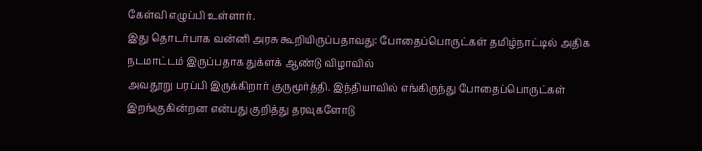கேள்வி எழுப்பி உள்ளார்.
இது தொடர்பாக வன்னி அரசு கூறியிருப்பதாவது: போதைப்பொருட்கள் தமிழ்நாட்டில் அதிக நடமாட்டம் இருப்பதாக துக்ளக் ஆண்டு விழாவில்
அவதூறு பரப்பி இருக்கிறார் குருமூர்த்தி. இந்தியாவில் எங்கிருந்து போதைப்பொருட்கள் இறங்குகின்றன என்பது குறித்து தரவுகளோடு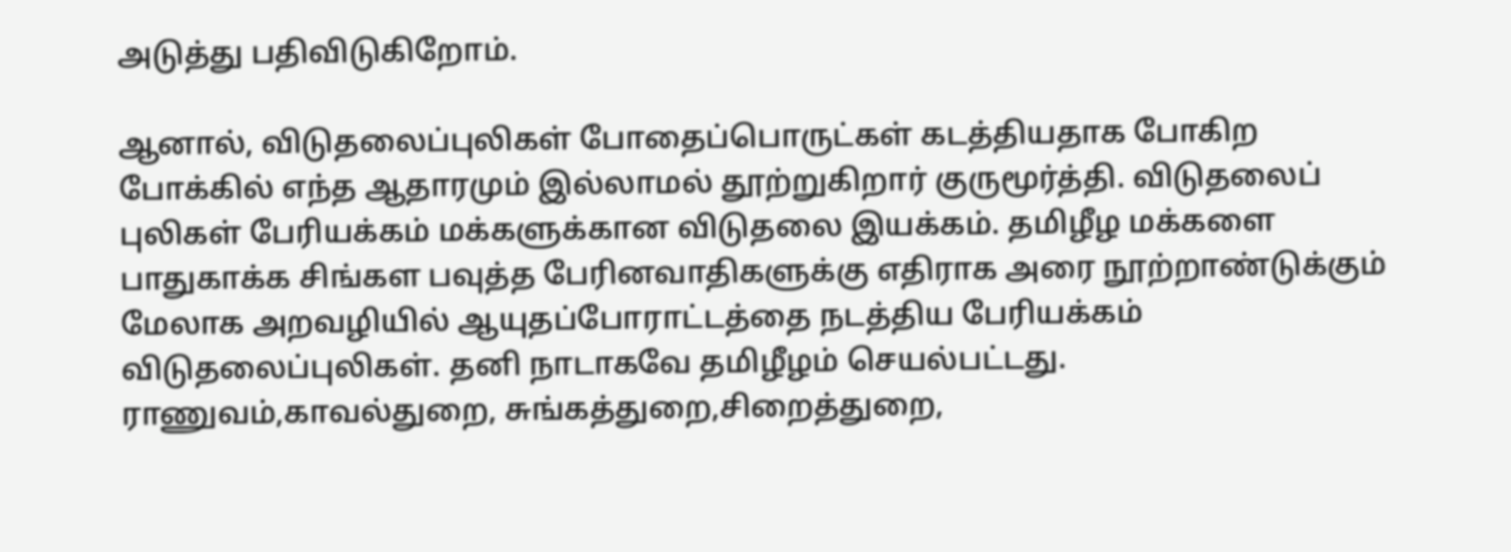அடுத்து பதிவிடுகிறோம்.

ஆனால், விடுதலைப்புலிகள் போதைப்பொருட்கள் கடத்தியதாக போகிற போக்கில் எந்த ஆதாரமும் இல்லாமல் தூற்றுகிறார் குருமூர்த்தி. விடுதலைப் புலிகள் பேரியக்கம் மக்களுக்கான விடுதலை இயக்கம். தமிழீழ மக்களை பாதுகாக்க சிங்கள பவுத்த பேரினவாதிகளுக்கு எதிராக அரை நூற்றாண்டுக்கும் மேலாக அறவழியில் ஆயுதப்போராட்டத்தை நடத்திய பேரியக்கம் விடுதலைப்புலிகள். தனி நாடாகவே தமிழீழம் செயல்பட்டது. ராணுவம்,காவல்துறை, சுங்கத்துறை,சிறைத்துறை,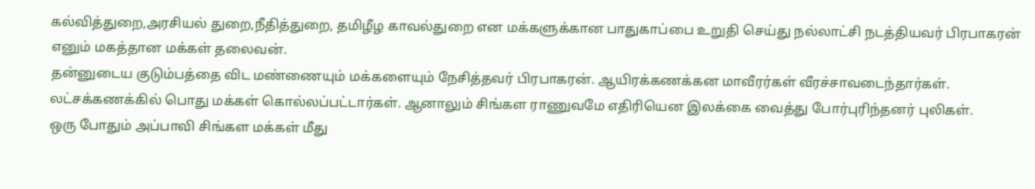கல்வித்துறை,அரசியல் துறை,நீதித்துறை, தமிழீழ காவல்துறை என மக்களுக்கான பாதுகாப்பை உறுதி செய்து நல்லாட்சி நடத்தியவர் பிரபாகரன் எனும் மகத்தான மக்கள் தலைவன்.
தன்னுடைய குடும்பத்தை விட மண்ணையும் மக்களையும் நேசித்தவர் பிரபாகரன். ஆயிரக்கணக்கன மாவீரர்கள் வீரச்சாவடைந்தார்கள்.
லட்சக்கணக்கில் பொது மக்கள் கொல்லப்பட்டார்கள். ஆனாலும் சிங்கள ராணுவமே எதிரியென இலக்கை வைத்து போர்புரிந்தனர் புலிகள்.
ஒரு போதும் அப்பாவி சிங்கள மக்கள் மீது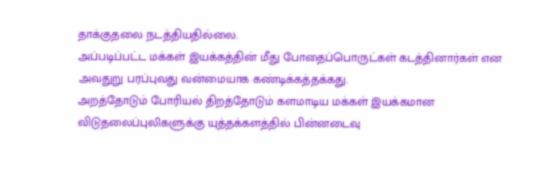தாக்குதலை நடத்தியதில்லை.
அப்படிப்பட்ட மக்கள் இயக்கத்தின் மீது போதைப்பொருட்கள் கடத்தினார்கள் என அவதுறு பரப்புவது வன்மையாக கண்டிக்கத்தக்கது.
அறத்தோடும் போரியல் திறத்தோடும் களமாடிய மக்கள் இயக்கமான விடுதலைப்புலிகளுக்கு யுத்தக்களத்தில் பின்னடைவு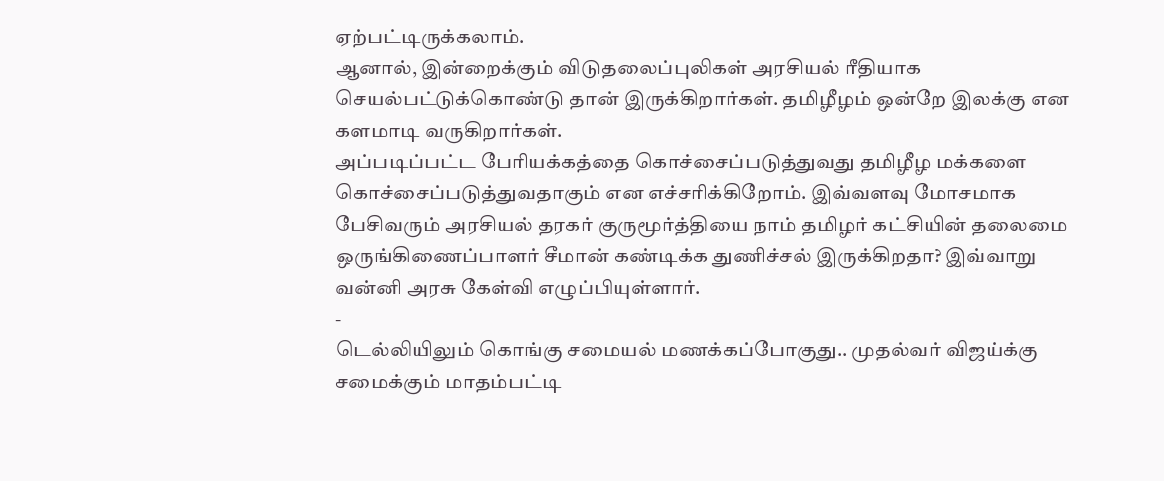ஏற்பட்டிருக்கலாம்.
ஆனால், இன்றைக்கும் விடுதலைப்புலிகள் அரசியல் ரீதியாக செயல்பட்டுக்கொண்டு தான் இருக்கிறார்கள். தமிழீழம் ஒன்றே இலக்கு என களமாடி வருகிறார்கள்.
அப்படிப்பட்ட பேரியக்கத்தை கொச்சைப்படுத்துவது தமிழீழ மக்களை கொச்சைப்படுத்துவதாகும் என எச்சரிக்கிறோம். இவ்வளவு மோசமாக பேசிவரும் அரசியல் தரகர் குருமூர்த்தியை நாம் தமிழர் கட்சியின் தலைமை ஒருங்கிணைப்பாளர் சீமான் கண்டிக்க துணிச்சல் இருக்கிறதா? இவ்வாறு வன்னி அரசு கேள்வி எழுப்பியுள்ளார்.
-
டெல்லியிலும் கொங்கு சமையல் மணக்கப்போகுது.. முதல்வர் விஜய்க்கு சமைக்கும் மாதம்பட்டி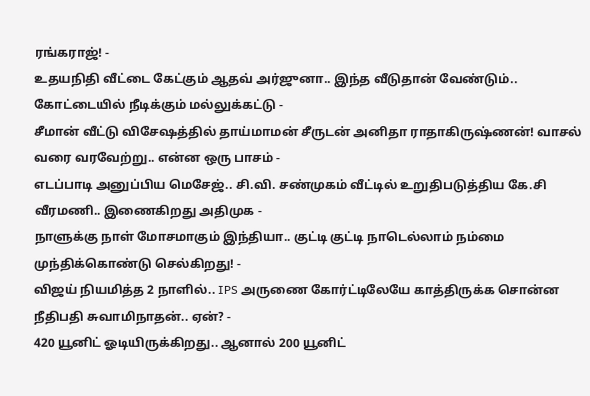ரங்கராஜ்! -
உதயநிதி வீட்டை கேட்கும் ஆதவ் அர்ஜுனா.. இந்த வீடுதான் வேண்டும்.. கோட்டையில் நீடிக்கும் மல்லுக்கட்டு -
சீமான் வீட்டு விசேஷத்தில் தாய்மாமன் சீருடன் அனிதா ராதாகிருஷ்ணன்! வாசல் வரை வரவேற்று.. என்ன ஒரு பாசம் -
எடப்பாடி அனுப்பிய மெசேஜ்.. சி.வி. சண்முகம் வீட்டில் உறுதிபடுத்திய கே.சி வீரமணி.. இணைகிறது அதிமுக -
நாளுக்கு நாள் மோசமாகும் இந்தியா.. குட்டி குட்டி நாடெல்லாம் நம்மை முந்திக்கொண்டு செல்கிறது! -
விஜய் நியமித்த 2 நாளில்.. IPS அருணை கோர்ட்டிலேயே காத்திருக்க சொன்ன நீதிபதி சுவாமிநாதன்.. ஏன்? -
420 யூனிட் ஓடியிருக்கிறது.. ஆனால் 200 யூனிட்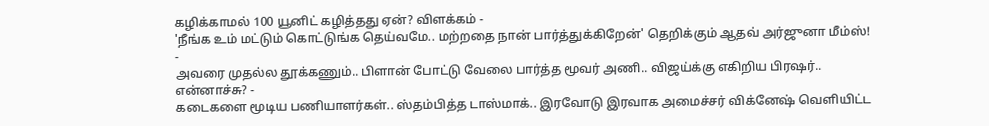கழிக்காமல் 100 யூனிட் கழித்தது ஏன்? விளக்கம் -
'நீங்க உம் மட்டும் கொட்டுங்க தெய்வமே.. மற்றதை நான் பார்த்துக்கிறேன்' தெறிக்கும் ஆதவ் அர்ஜுனா மீம்ஸ்! -
அவரை முதல்ல தூக்கணும்.. பிளான் போட்டு வேலை பார்த்த மூவர் அணி.. விஜய்க்கு எகிறிய பிரஷர்.. என்னாச்சு? -
கடைகளை மூடிய பணியாளர்கள்.. ஸ்தம்பித்த டாஸ்மாக்.. இரவோடு இரவாக அமைச்சர் விக்னேஷ் வெளியிட்ட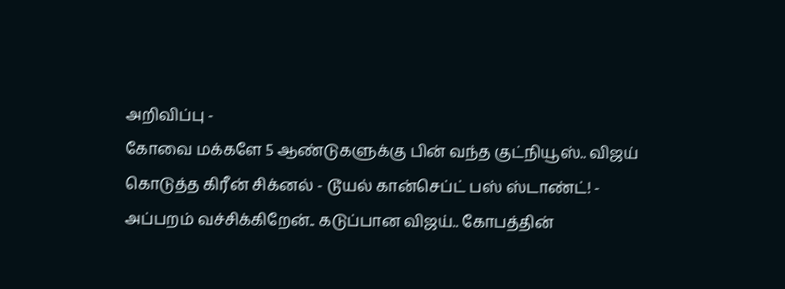அறிவிப்பு -
கோவை மக்களே 5 ஆண்டுகளுக்கு பின் வந்த குட்நியூஸ்.. விஜய் கொடுத்த கிரீன் சிக்னல் - டூயல் கான்செப்ட் பஸ் ஸ்டாண்ட்! -
அப்பறம் வச்சிக்கிறேன்.. கடுப்பான விஜய்.. கோபத்தின்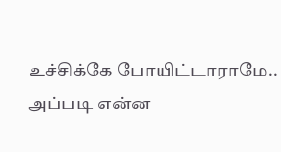உச்சிக்கே போயிட்டாராமே.. அப்படி என்ன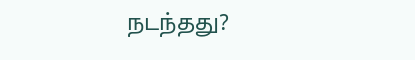நடந்தது?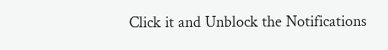Click it and Unblock the Notifications